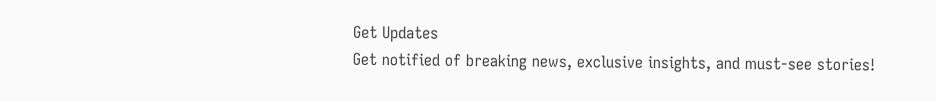Get Updates
Get notified of breaking news, exclusive insights, and must-see stories!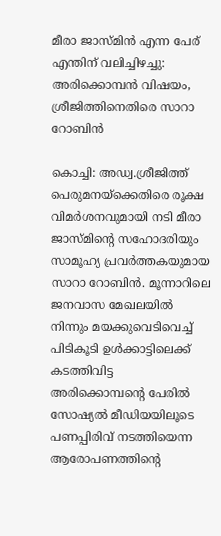മീരാ ജാസ്മിന്‍ എന്ന പേര് എന്തിന് വലിച്ചിഴച്ചു: അരിക്കൊമ്പന്‍ വിഷയം, ശ്രീജിത്തിനെതിരെ സാറാ റോബിന്‍

കൊച്ചി: അഡ്വ.ശ്രീജിത്ത് പെരുമനയ്ക്കെതിരെ രൂക്ഷ വിമർശനവുമായി നടി മീരാ ജാസ്മിന്റെ സഹോദരിയും സാമൂഹ്യ പ്രവർത്തകയുമായ സാറാ റോബിന്‍. മൂന്നാറിലെ ജനവാസ മേഖലയില്‍ നിന്നും മയക്കുവെടിവെച്ച് പിടികൂടി ഉള്‍ക്കാട്ടിലെക്ക് കടത്തിവിട്ട അരിക്കൊമ്പന്റെ പേരില്‍ സോഷ്യല്‍ മീഡിയയിലൂടെ പണപ്പിരിവ് നടത്തിയെന്ന ആരോപണത്തിന്റെ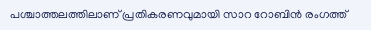പശ്ചാത്തലത്തിലാണ് പ്രതികരണവുമായി സാറ റോബിന്‍ രംഗത്ത്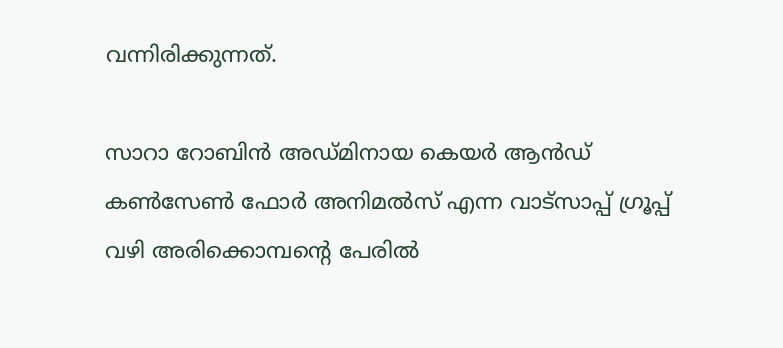വന്നിരിക്കുന്നത്.

സാറാ റോബിന്‍ അഡ്മിനായ കെയർ ആൻഡ് കണ്‍സേണ്‍ ഫോർ അനിമൽസ് എന്ന വാട്സാപ്പ് ഗ്രൂപ്പ് വഴി അരിക്കൊമ്പന്റെ പേരില്‍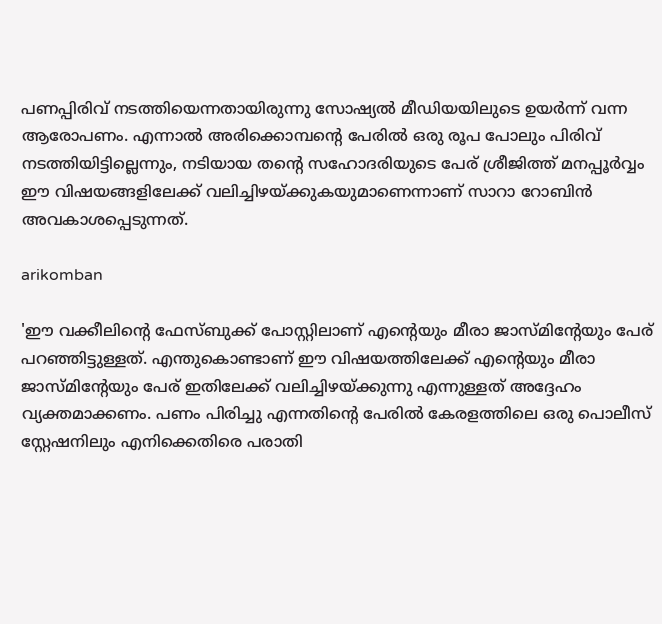പണപ്പിരിവ് നടത്തിയെന്നതായിരുന്നു സോഷ്യല്‍ മീഡിയയിലുടെ ഉയർന്ന് വന്ന ആരോപണം. എന്നാല്‍ അരിക്കൊമ്പന്റെ പേരില്‍ ഒരു രൂപ പോലും പിരിവ് നടത്തിയിട്ടില്ലെന്നും, നടിയായ തന്റെ സഹോദരിയുടെ പേര് ശ്രീജിത്ത് മനപ്പൂർവ്വം ഈ വിഷയങ്ങളിലേക്ക് വലിച്ചിഴയ്ക്കുകയുമാണെന്നാണ് സാറാ റോബിന്‍ അവകാശപ്പെടുന്നത്.

arikomban

'ഈ വക്കീലിന്റെ ഫേസ്ബുക്ക് പോസ്റ്റിലാണ് എന്റെയും മീരാ ജാസ്മിന്റേയും പേര് പറഞ്ഞിട്ടുള്ളത്. എന്തുകൊണ്ടാണ് ഈ വിഷയത്തിലേക്ക് എന്റെയും മീരാ ജാസ്മിന്റേയും പേര് ഇതിലേക്ക് വലിച്ചിഴയ്ക്കുന്നു എന്നുള്ളത് അദ്ദേഹം വ്യക്തമാക്കണം. പണം പിരിച്ചു എന്നതിന്റെ പേരില്‍ കേരളത്തിലെ ഒരു പൊലീസ് സ്റ്റേഷനിലും എനിക്കെതിരെ പരാതി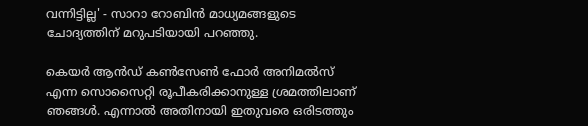വന്നിട്ടില്ല' - സാറാ റോബിന്‍ മാധ്യമങ്ങളുടെ ചോദ്യത്തിന് മറുപടിയായി പറഞ്ഞു.

കെയർ ആൻഡ് കണ്‍സേണ്‍ ഫോർ അനിമൽസ് എന്ന സൊസൈറ്റി രൂപീകരിക്കാനുള്ള ശ്രമത്തിലാണ് ഞങ്ങള്‍. എന്നാല്‍ അതിനായി ഇതുവരെ ഒരിടത്തും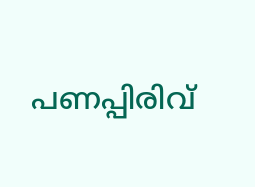പണപ്പിരിവ്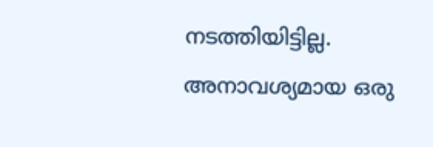നടത്തിയിട്ടില്ല. അനാവശ്യമായ ഒരു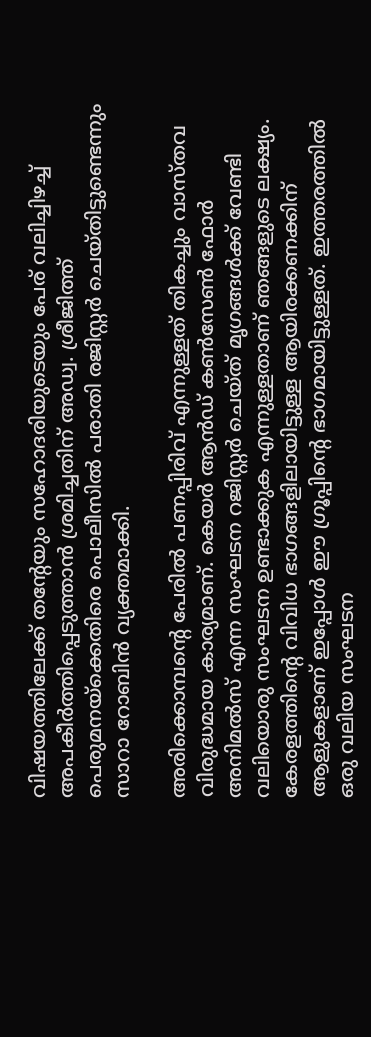വിഷയത്തിലേക്ക് തന്റേയും സഹോദരിയുടെയും പേര് വലിച്ചിഴച്ച് അപകീർത്തിപ്പെടുത്താന്‍ ശ്രമിച്ചതിന് അഡ്വ. ശ്രീജിത്ത് പെരുമനയ്ക്കെതിരെ പൊലീസില്‍ പരാതി രജിസ്റ്റർ ചെയ്തിട്ടുണ്ടെന്നും സാറാ റോബിന്‍ വ്യക്തമാക്കി.

അരിക്കൊമ്പന്റെ പേരില്‍ പണപ്പിരിവ് എന്നുള്ളത് തികച്ചും വാസ്തവ വിരുദ്ധമായ കാര്യമാണ്. കെയർ ആൻഡ് കണ്‍സേണ്‍ ഫോർ അനിമൽസ് എന്ന സംഘടന റജിസ്റ്റർ ചെയ്ത് മൃഗങ്ങള്‍ക്ക് വേണ്ടി വലിയൊരു സംഘടന ഉണ്ടാക്കുക എന്നുള്ളതാണ് ഞങ്ങളുടെ ലക്ഷ്യം. കേരളത്തിന്റെ വിവിധ ഭാഗങ്ങളിലായിട്ടുള്ള ആയിരക്കണക്കിന് ആളുകളാണ് ഇപ്പോള്‍ ഈ ഗ്രൂപ്പിന്റെ ഭാഗമായിട്ടുള്ളത്. ഇത്തരത്തില്‍ ഒരു വലിയ സംഘടന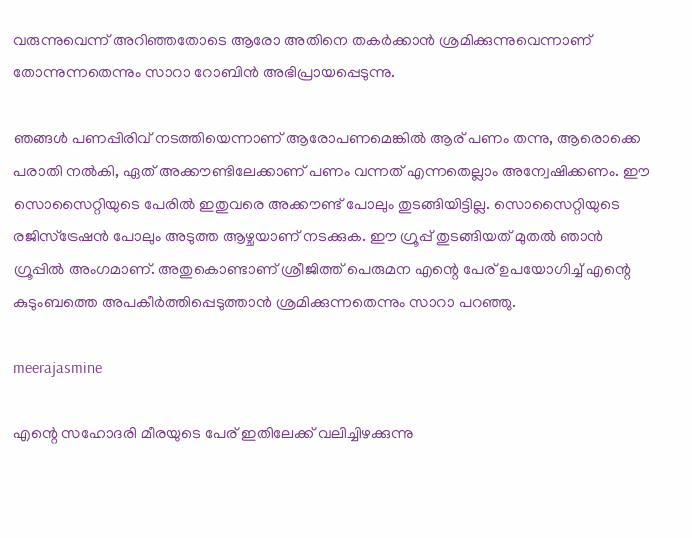വരുന്നുവെന്ന് അറിഞ്ഞതോടെ ആരോ അതിനെ തകർക്കാന്‍ ശ്രമിക്കുന്നുവെന്നാണ് തോന്നുന്നതെന്നും സാറാ റോബിന്‍ അഭിപ്രായപ്പെടുന്നു.

ഞങ്ങള്‍ പണപ്പിരിവ് നടത്തിയെന്നാണ് ആരോപണമെങ്കില്‍ ആര് പണം തന്നു, ആരൊക്കെ പരാതി നല്‍കി, ഏത് അക്കൗണ്ടിലേക്കാണ് പണം വന്നത് എന്നതെല്ലാം അന്വേഷിക്കണം. ഈ സൊസൈറ്റിയുടെ പേരിൽ ഇതുവരെ അക്കൗണ്ട് പോലും തുടങ്ങിയിട്ടില്ല. സൊസൈറ്റിയുടെ രജിസ്ട്രേഷന്‍ പോലും അടുത്ത ആഴ്ചയാണ് നടക്കുക. ഈ ഗ്രൂപ്പ് തുടങ്ങിയത് മുതല്‍ ഞാന്‍ ഗ്രൂപ്പില്‍ അംഗമാണ്. അതുകൊണ്ടാണ് ശ്രീജിത്ത് പെരുമന എന്റെ പേര് ഉപയോഗിച്ച് എന്റെ കുടുംബത്തെ അപകീർത്തിപ്പെടുത്താന്‍ ശ്രമിക്കുന്നതെന്നും സാറാ പറഞ്ഞു.

meerajasmine

എന്റെ സഹോദരി മീരയുടെ പേര് ഇതിലേക്ക് വലിച്ചിഴക്കുന്നു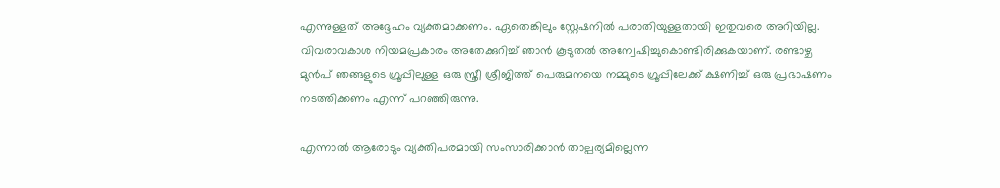എന്നുള്ളത് അദ്ദേഹം വ്യക്തമാക്കണം. ഏതെങ്കിലും സ്റ്റേഷനില്‍ പരാതിയുള്ളതായി ഇതുവരെ അറിയില്ല. വിവരാവകാശ നിയമപ്രകാരം അതേക്കുറിച്ച് ഞാന്‍ കൂടുതല്‍ അന്വേഷിച്ചുകൊണ്ടിരിക്കുകയാണ്. രണ്ടാഴ്ച മുൻപ് ഞങ്ങളുടെ ഗ്രൂപ്പിലുള്ള ഒരു സ്ത്രീ ശ്രീജിത്ത് പെരുമനയെ നമ്മുടെ ഗ്രൂപ്പിലേക്ക് ക്ഷണിച്ച് ഒരു പ്രഭാഷണം നടത്തിക്കണം എന്ന് പറഞ്ഞിരുന്നു.

എന്നാല്‍ ആരോടും വ്യക്തിപരമായി സംസാരിക്കാൻ താല്പര്യമില്ലെന്ന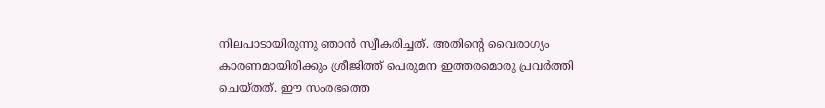നിലപാടായിരുന്നു ഞാന്‍ സ്വീകരിച്ചത്. അതിന്റെ വൈരാഗ്യം കാരണമായിരിക്കും ശ്രീജിത്ത് പെരുമന ഇത്തരമൊരു പ്രവർത്തി ചെയ്തത്. ഈ സംരഭത്തെ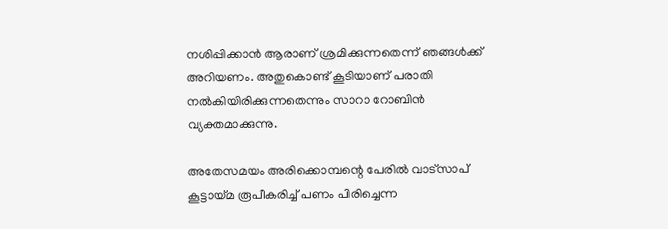നശിപ്പിക്കാന്‍ ആരാണ് ശ്രമിക്കുന്നതെന്ന് ഞങ്ങള്‍ക്ക് അറിയണം. അതുകൊണ്ട് കൂടിയാണ് പരാതി നല്‍കിയിരിക്കുന്നതെന്നും സാറാ റോബിന്‍ വ്യക്തമാക്കുന്നു.

അതേസമയം അരിക്കൊമ്പന്റെ പേരിൽ വാട്സാപ് കൂട്ടായ്മ രൂപീകരിച്ച് പണം പിരിച്ചെന്ന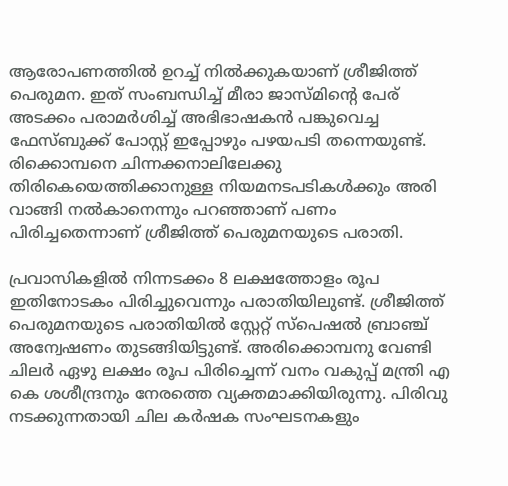ആരോപണത്തില്‍ ഉറച്ച് നില്‍ക്കുകയാണ് ശ്രീജിത്ത് പെരുമന. ഇത് സംബന്ധിച്ച് മീരാ ജാസ്മിന്റെ പേര് അടക്കം പരാമർശിച്ച് അഭിഭാഷകന്‍ പങ്കുവെച്ച ഫേസ്ബുക്ക് പോസ്റ്റ് ഇപ്പോഴും പഴയപടി തന്നെയുണ്ട്. രിക്കൊമ്പനെ ചിന്നക്കനാലിലേക്കു തിരികെയെത്തിക്കാനുള്ള നിയമനടപടികൾക്കും അരി വാങ്ങി നൽകാനെന്നും പറഞ്ഞാണ് പണം പിരിച്ചതെന്നാണ് ശ്രീജിത്ത് പെരുമനയുടെ പരാതി.

പ്രവാസികളിൽ നിന്നടക്കം 8 ലക്ഷത്തോളം രൂപ ഇതിനോടകം പിരിച്ചുവെന്നും പരാതിയിലുണ്ട്. ശ്രീജിത്ത് പെരുമനയുടെ പരാതിയിൽ സ്റ്റേറ്റ് സ്പെഷൽ ബ്രാഞ്ച് അന്വേഷണം തുടങ്ങിയിട്ടുണ്ട്. അരിക്കൊമ്പനു വേണ്ടി ചിലർ ഏഴു ലക്ഷം രൂപ പിരിച്ചെന്ന് വനം വകുപ്പ് മന്ത്രി എ കെ ശശീന്ദ്രനും നേരത്തെ വ്യക്തമാക്കിയിരുന്നു. പിരിവു നടക്കുന്നതായി ചില കർഷക സംഘടനകളും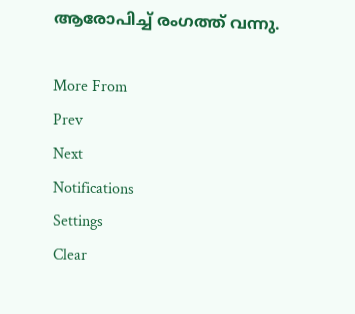ആരോപിച്ച് രംഗത്ത് വന്നു.

More From
Prev
Next
Notifications
Settings
Clear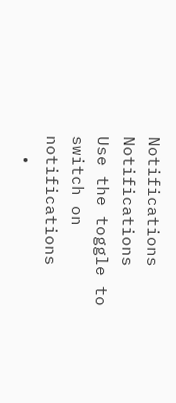Notifications
Notifications
Use the toggle to switch on notifications
  •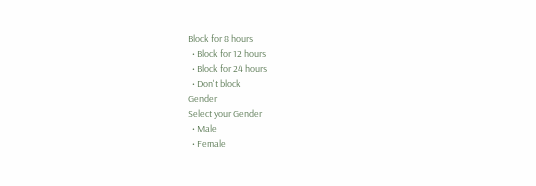Block for 8 hours
  • Block for 12 hours
  • Block for 24 hours
  • Don't block
Gender
Select your Gender
  • Male
  • Female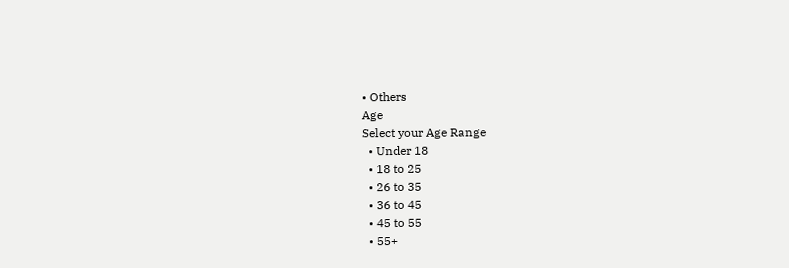• Others
Age
Select your Age Range
  • Under 18
  • 18 to 25
  • 26 to 35
  • 36 to 45
  • 45 to 55
  • 55+